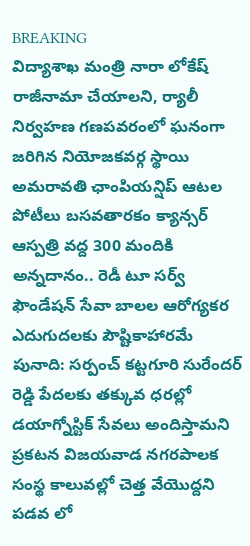BREAKING
విద్యాశాఖ మంత్రి నారా లోకేష్ రాజీనామా చేయాలని, ర్యాలీ నిర్వహణ గణపవరంలో ఘనంగా జరిగిన నియోజకవర్గ స్థాయి అమరావతి ఛాంపియన్షిప్ ఆటల పోటీలు బసవతారకం క్యాన్సర్ ఆస్పత్రి వద్ద 300 మందికి అన్నదానం.. రెడీ టూ సర్వ్ ఫౌండేషన్ సేవా బాలల ఆరోగ్యకర ఎదుగుదలకు పౌష్టికాహారమే పునాది: సర్పంచ్ కట్టగూరి సురేందర్ రెడ్డి పేదలకు తక్కువ ధరల్లో డయాగ్నోస్టిక్ సేవలు అందిస్తామని ప్రకటన విజయవాడ నగరపాలక సంస్థ కాలువల్లో చెత్త వేయొద్దని పడవ లో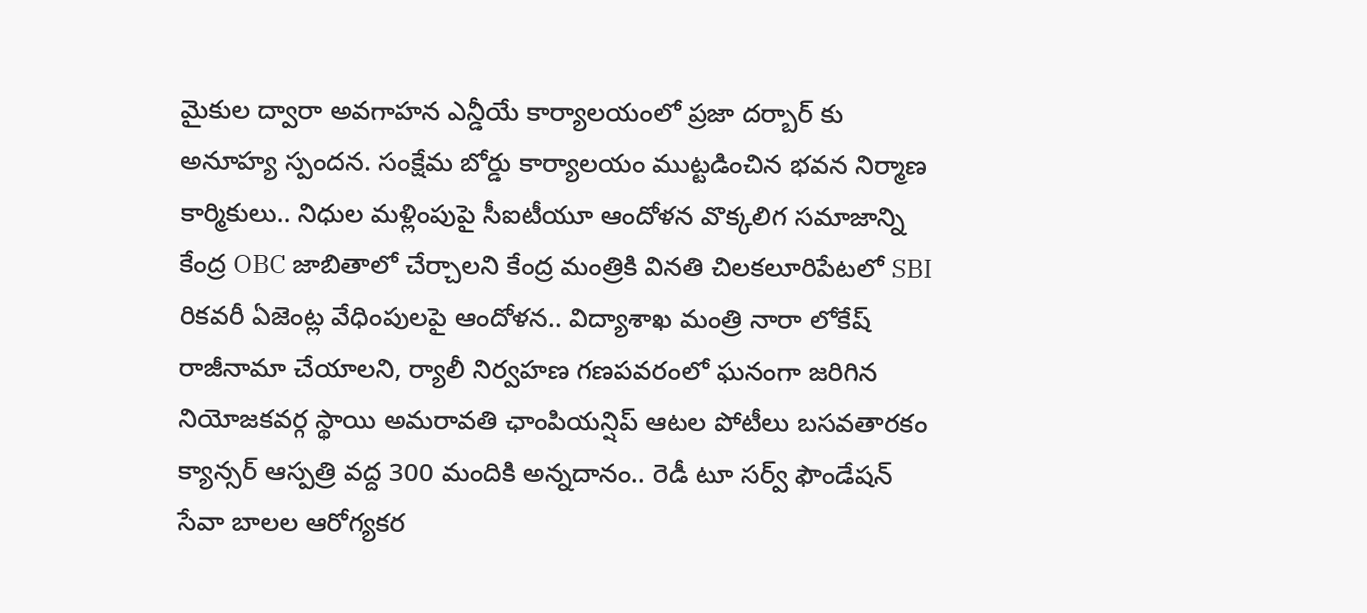మైకుల ద్వారా అవగాహన ఎన్డీయే కార్యాలయంలో ప్రజా దర్బార్ కు అనూహ్య స్పందన. సంక్షేమ బోర్డు కార్యాలయం ముట్టడించిన భవన నిర్మాణ కార్మికులు.. నిధుల మళ్లింపుపై సీఐటీయూ ఆందోళన వొక్కలిగ సమాజాన్ని కేంద్ర OBC జాబితాలో చేర్చాలని కేంద్ర మంత్రికి వినతి చిలకలూరిపేటలో SBI రికవరీ ఏజెంట్ల వేధింపులపై ఆందోళన.. విద్యాశాఖ మంత్రి నారా లోకేష్ రాజీనామా చేయాలని, ర్యాలీ నిర్వహణ గణపవరంలో ఘనంగా జరిగిన నియోజకవర్గ స్థాయి అమరావతి ఛాంపియన్షిప్ ఆటల పోటీలు బసవతారకం క్యాన్సర్ ఆస్పత్రి వద్ద 300 మందికి అన్నదానం.. రెడీ టూ సర్వ్ ఫౌండేషన్ సేవా బాలల ఆరోగ్యకర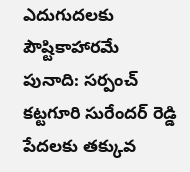ఎదుగుదలకు పౌష్టికాహారమే పునాది: సర్పంచ్ కట్టగూరి సురేందర్ రెడ్డి పేదలకు తక్కువ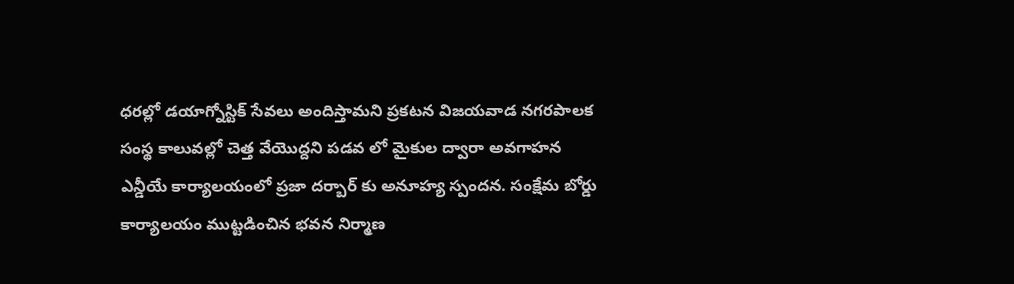ధరల్లో డయాగ్నోస్టిక్ సేవలు అందిస్తామని ప్రకటన విజయవాడ నగరపాలక సంస్థ కాలువల్లో చెత్త వేయొద్దని పడవ లో మైకుల ద్వారా అవగాహన ఎన్డీయే కార్యాలయంలో ప్రజా దర్బార్ కు అనూహ్య స్పందన. సంక్షేమ బోర్డు కార్యాలయం ముట్టడించిన భవన నిర్మాణ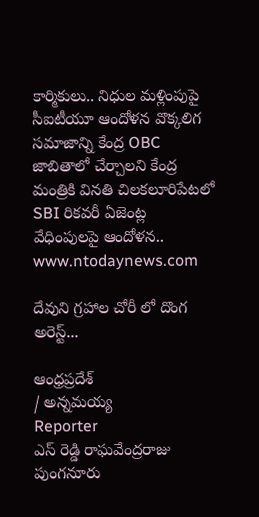కార్మికులు.. నిధుల మళ్లింపుపై సీఐటీయూ ఆందోళన వొక్కలిగ సమాజాన్ని కేంద్ర OBC జాబితాలో చేర్చాలని కేంద్ర మంత్రికి వినతి చిలకలూరిపేటలో SBI రికవరీ ఏజెంట్ల వేధింపులపై ఆందోళన..
www.ntodaynews.com

దేవుని గ్రహాల చోరీ లో దొంగ అరెస్ట్...

ఆంధ్రప్రదేశ్
/ అన్నమయ్య
Reporter
ఎస్ రెడ్డి రాఘవేంద్రరాజు పుంగనూరు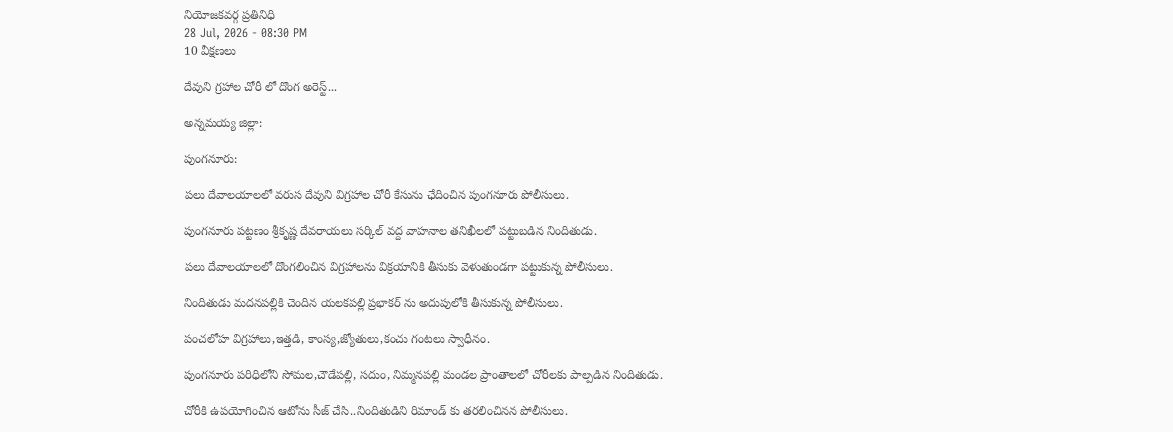నియోజకవర్గ ప్రతినిధి
28 Jul, 2026 - 08:30 PM
10 వీక్షణలు

దేవుని గ్రహాల చోరీ లో దొంగ అరెస్ట్...

అన్నమయ్య జిల్లా:

పుంగనూరు:

పలు దేవాలయాలలో వరుస దేవుని విగ్రహాల చోరీ కేసును ఛేదించిన పుంగనూరు పోలీసులు.

పుంగనూరు పట్టణం శ్రీకృష్ణ దేవరాయలు సర్కిల్ వద్ద వాహనాల తనిఖీలలో పట్టుబడిన నిందితుడు.

పలు దేవాలయాలలో దొంగలించిన విగ్రహాలను విక్రయానికి తీసుకు వెళుతుండగా పట్టుకున్న పోలీసులు.

నిందితుడు మదనపల్లికి చెందిన యలకపల్లి ప్రభాకర్ ను అదుపులోకి తీసుకున్న పోలీసులు.

పంచలోహ విగ్రహాలు,ఇత్తడి, కాంస్య,జ్యోతులు,కంచు గంటలు స్వాధీనం.

పుంగనూరు పరిధిలోని సోమల,చౌడేపల్లి, సదుం, నిమ్మనపల్లి మండల ప్రాంతాలలో చోరీలకు పాల్పడిన నిందితుడు.

చోరీకి ఉపయోగించిన ఆటోను సీజ్ చేసి..నిందితుడిని రిమాండ్ కు తరలించినన పోలీసులు.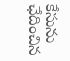కేసును ఛేదించిన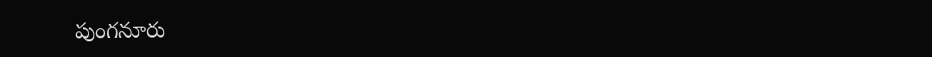పుంగనూరు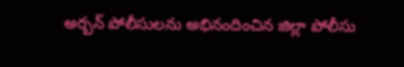అర్బన్ పోలీసులను అభినందించిన జిల్లా పోలీసు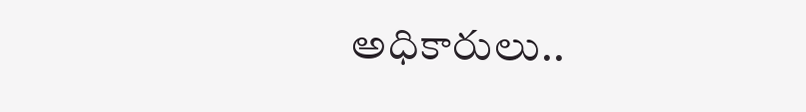అధికారులు..